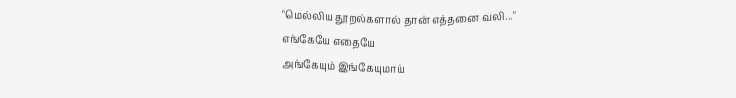"மெல்லிய தூறல்களால் தான் எத்தனை வலி..."
எங்கேயே எதையே
அங்கேயும் இங்கேயுமாய்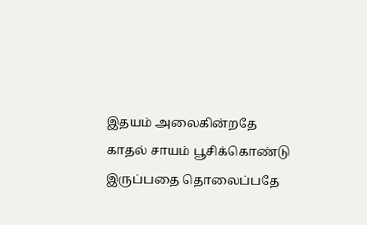இதயம் அலைகின்றதே
காதல் சாயம் பூசிக்கொண்டு
இருப்பதை தொலைப்பதே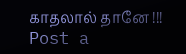காதலால் தானே !!!
Post a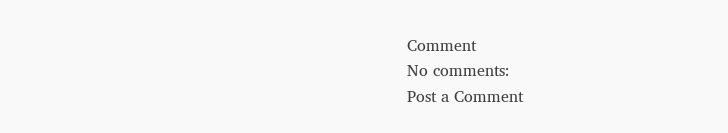Comment
No comments:
Post a Comment